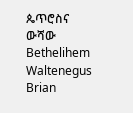ጴጥሮስና ውሻው
Bethelihem Waltenegus
Brian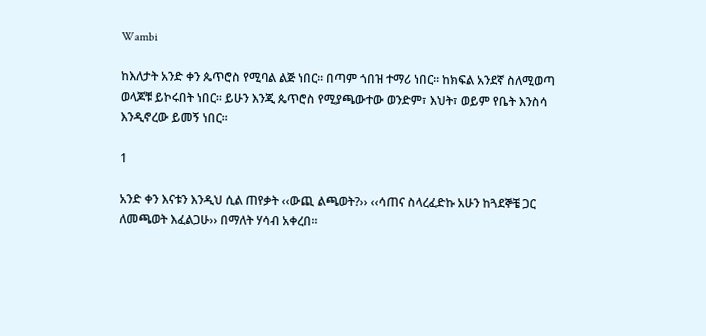Wambi

ከእለታት አንድ ቀን ጴጥሮስ የሚባል ልጅ ነበር፡፡ በጣም ጎበዝ ተማሪ ነበር፡፡ ከክፍል አንደኛ ስለሚወጣ ወላጆቹ ይኮሩበት ነበር፡፡ ይሁን እንጂ ጴጥሮስ የሚያጫውተው ወንድም፣ እህት፣ ወይም የቤት እንስሳ እንዲኖረው ይመኝ ነበር፡፡

1

አንድ ቀን እናቱን እንዲህ ሲል ጠየቃት ‹‹ውጪ ልጫወት?›› ‹‹ሳጠና ስላረፈድኩ አሁን ከጓደኞቼ ጋር ለመጫወት እፈልጋሁ›› በማለት ሃሳብ አቀረበ፡፡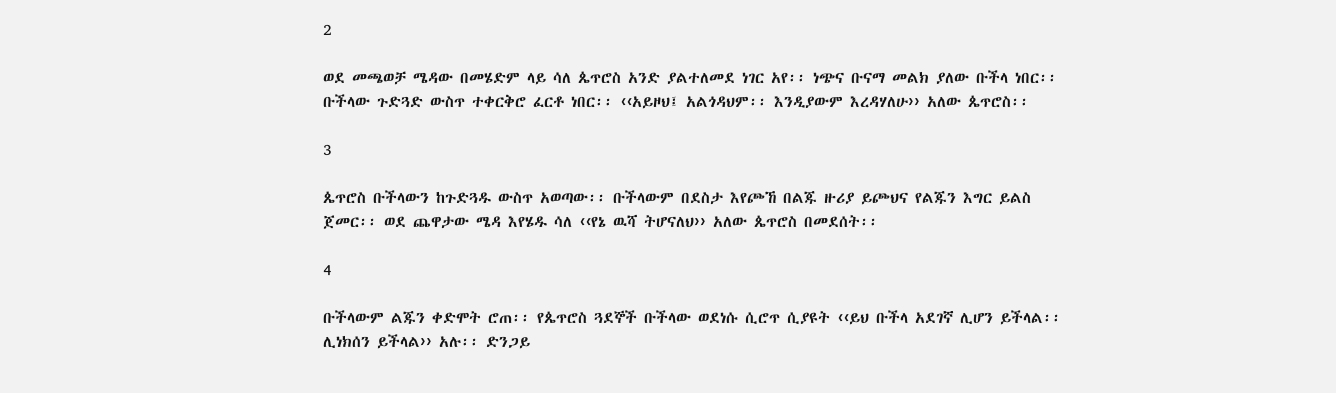2

ወደ መጫወቻ ሜዳው በመሄድም ላይ ሳለ ጴጥሮስ አንድ ያልተለመደ ነገር አየ፡፡ ነጭና ቡናማ መልክ ያለው ቡችላ ነበር፡፡ ቡችላው ጉድጓድ ውስጥ ተቀርቅሮ ፈርቶ ነበር፡፡ ‹‹አይዞህ፤ አልጎዳህም፡፡ እንዲያውም እረዳሃለሁ›› አለው ጴጥሮስ፡፡

3

ጴጥሮስ ቡችላውን ከጉድጓዱ ውስጥ አወጣው፡፡ ቡችላውም በደስታ እየጮኸ በልጁ ዙሪያ ይጮህና የልጁን እግር ይልስ ጀመር፡፡ ወደ ጨዋታው ሜዳ እየሄዱ ሳለ ‹‹የኔ ዉሻ ትሆናለህ›› አለው ጴጥሮስ በመደሰት፡፡

4

ቡችላውም ልጁን ቀድሞት ሮጠ፡፡ የጴጥሮስ ጓደኞች ቡችላው ወደነሱ ሲሮጥ ሲያዩት ‹‹ይህ ቡችላ አደገኛ ሊሆን ይችላል፡፡ ሊነክሰን ይችላል›› አሉ፡፡ ድንጋይ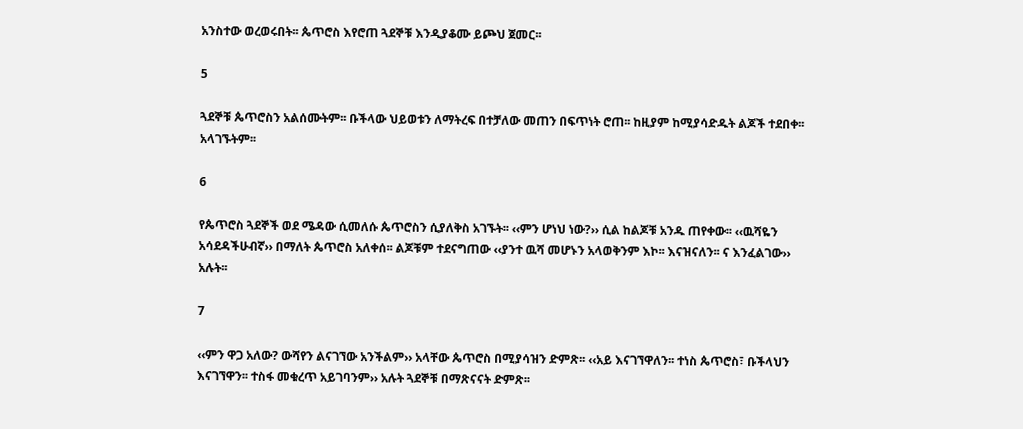አንስተው ወረወሩበት፡፡ ጴጥሮስ እየሮጠ ጓደኞቹ እንዲያቆሙ ይጮህ ጀመር፡፡

5

ጓደኞቹ ጴጥሮስን አልሰሙትም፡፡ ቡችላው ህይወቱን ለማትረፍ በተቻለው መጠን በፍጥነት ሮጠ፡፡ ከዚያም ከሚያሳድዱት ልጆች ተደበቀ፡፡ አላገኙትም፡፡

6

የጴጥሮስ ጓደኞች ወደ ሜዳው ሲመለሱ ጴጥሮስን ሲያለቅስ አገኙት፡፡ ‹‹ምን ሆነህ ነው?›› ሲል ከልጆቹ አንዱ ጠየቀው፡፡ ‹‹ዉሻዬን አሳደዳችሁብኛ›› በማለት ጴጥሮስ አለቀሰ፡፡ ልጆቹም ተደናግጠው ‹‹ያንተ ዉሻ መሆኑን አላወቅንም እኮ፡፡ እናዝናለን፡፡ ና እንፈልገው›› አሉት፡፡

7

‹‹ምን ዋጋ አለው? ውሻየን ልናገኘው አንችልም›› አላቸው ጴጥሮስ በሚያሳዝን ድምጽ፡፡ ‹‹አይ እናገኘዋለን፡፡ ተነስ ጴጥሮስ፣ ቡችላህን እናገኘዋን፡፡ ተስፋ መቁረጥ አይገባንም›› አሉት ጓደኞቹ በማጽናናት ድምጽ፡፡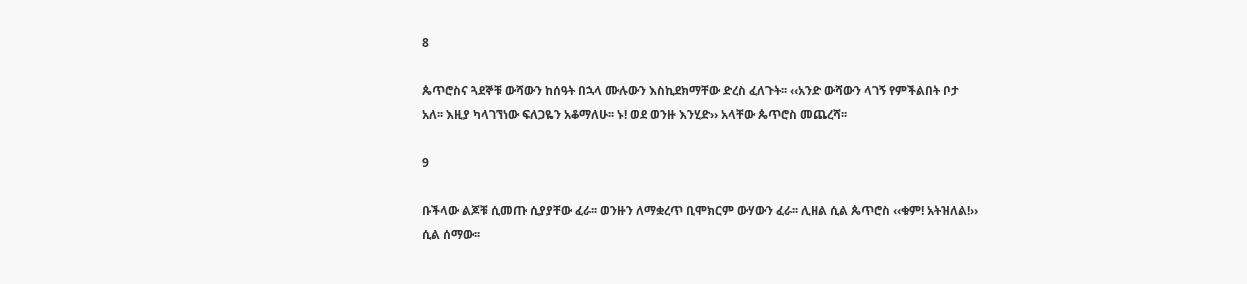8

ጴጥሮስና ጓደኞቹ ውሻውን ከሰዓት በኋላ ሙሉውን እስኪደክማቸው ድረስ ፈለጉት፡፡ ‹‹አንድ ውሻውን ላገኝ የምችልበት ቦታ አለ፡፡ እዚያ ካላገኘነው ፍለጋዬን አቆማለሁ፡፡ ኑ! ወደ ወንዙ እንሂድ›› አላቸው ጴጥሮስ መጨረሻ፡፡

9

ቡችላው ልጆቹ ሲመጡ ሲያያቸው ፈራ፡፡ ወንዙን ለማቋረጥ ቢሞክርም ውሃውን ፈራ፡፡ ሊዘል ሲል ጴጥሮስ ‹‹ቁም! አትዝለል!›› ሲል ሰማው፡፡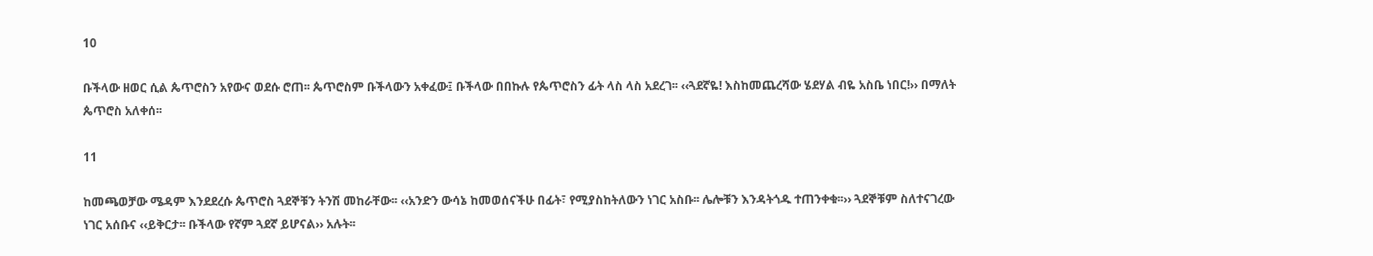10

ቡችላው ዘወር ሲል ጴጥሮስን አየውና ወደሱ ሮጠ፡፡ ጴጥሮስም ቡችላውን አቀፈው፤ ቡችላው በበኩሉ የጴጥሮስን ፊት ላስ ላስ አደረገ፡፡ ‹‹ጓደኛዬ! እስከመጨረሻው ሄደሃል ብዬ አስቤ ነበር!›› በማለት ጴጥሮስ አለቀሰ፡፡

11

ከመጫወቻው ሜዳም እንደደረሱ ጴጥሮስ ጓደኞቹን ትንሽ መከራቸው፡፡ ‹‹አንድን ውሳኔ ከመወሰናችሁ በፊት፣ የሚያስከትለውን ነገር አስቡ፡፡ ሌሎቹን እንዳትጎዱ ተጠንቀቁ፡፡›› ጓደኞቹም ስለተናገረው ነገር አሰቡና ‹‹ይቅርታ፡፡ ቡችላው የኛም ጓደኛ ይሆናል›› አሉት፡፡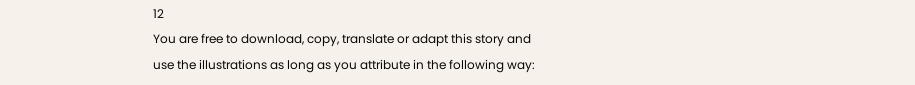12
You are free to download, copy, translate or adapt this story and use the illustrations as long as you attribute in the following way: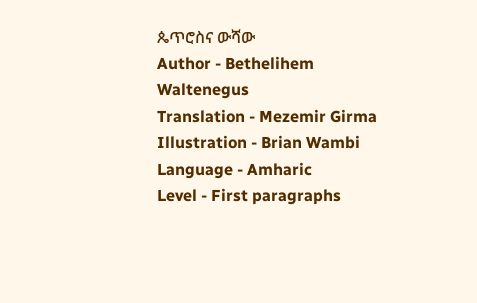ጴጥሮስና ውሻው
Author - Bethelihem Waltenegus
Translation - Mezemir Girma
Illustration - Brian Wambi
Language - Amharic
Level - First paragraphs